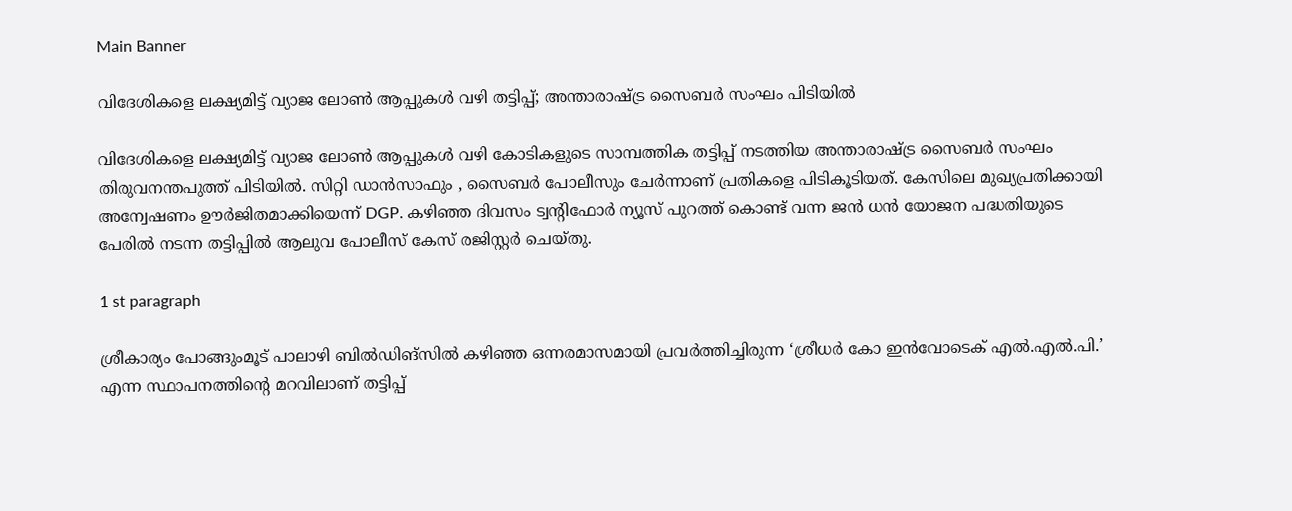Main Banner

വിദേശികളെ ലക്ഷ്യമിട്ട് വ്യാജ ലോൺ ആപ്പുകൾ വഴി തട്ടിപ്പ്; അന്താരാഷ്ട്ര സൈബർ സംഘം പിടിയിൽ

വിദേശികളെ ലക്ഷ്യമിട്ട് വ്യാജ ലോൺ ആപ്പുകൾ വഴി കോടികളുടെ സാമ്പത്തിക തട്ടിപ്പ് നടത്തിയ അന്താരാഷ്ട്ര സൈബർ സംഘം തിരുവനന്തപുത്ത് പിടിയിൽ. സിറ്റി ഡാൻസാഫും , സൈബർ പോലീസും ചേർന്നാണ് പ്രതികളെ പിടികൂടിയത്. കേസിലെ മുഖ്യപ്രതിക്കായി അന്വേഷണം ഊർജിതമാക്കിയെന്ന് DGP. കഴിഞ്ഞ ദിവസം ട്വന്റിഫോർ ന്യൂസ്‌ പുറത്ത് കൊണ്ട് വന്ന ജൻ ധൻ യോജന പദ്ധതിയുടെ പേരിൽ നടന്ന തട്ടിപ്പിൽ ആലുവ പോലീസ് കേസ് രജിസ്റ്റർ ചെയ്തു.

1 st paragraph

ശ്രീകാര്യം പോങ്ങുംമൂട് പാലാഴി ബിൽഡിങ്‌സിൽ കഴിഞ്ഞ ഒന്നരമാസമായി പ്രവർത്തിച്ചിരുന്ന ‘ശ്രീധർ കോ ഇൻവോടെക് എൽ.എൽ.പി.’ എന്ന സ്ഥാപനത്തിന്റെ മറവിലാണ് തട്ടിപ്പ്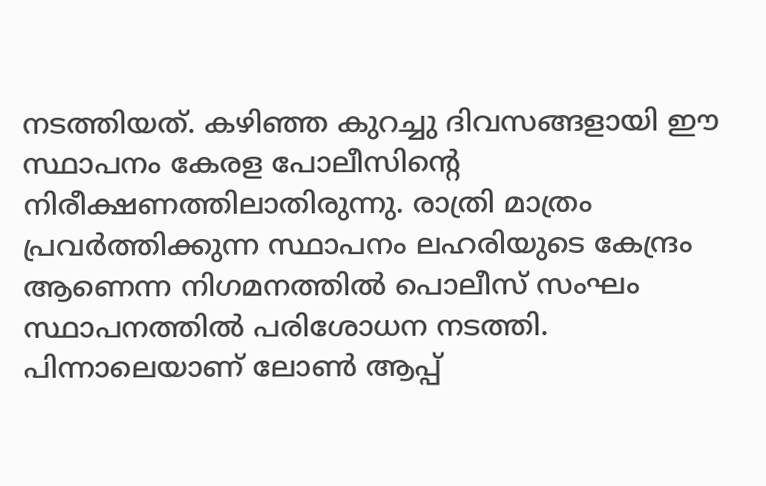നടത്തിയത്. കഴിഞ്ഞ കുറച്ചു ദിവസങ്ങളായി ഈ സ്ഥാപനം കേരള പോലീസിന്റെ നിരീക്ഷണത്തിലാതിരുന്നു. രാത്രി മാത്രം പ്രവർത്തിക്കുന്ന സ്ഥാപനം ലഹരിയുടെ കേന്ദ്രം ആണെന്ന നിഗമനത്തിൽ പൊലീസ് സംഘം സ്ഥാപനത്തിൽ പരിശോധന നടത്തി. പിന്നാലെയാണ് ലോൺ ആപ്പ്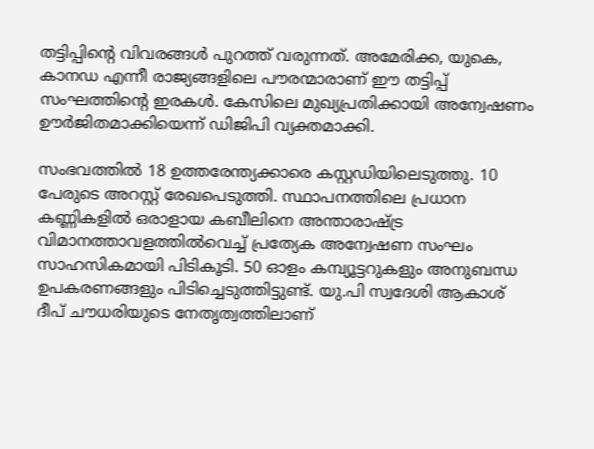തട്ടിപ്പിന്റെ വിവരങ്ങൾ പുറത്ത് വരുന്നത്. അമേരിക്ക, യുകെ, കാനഡ എന്നീ രാജ്യങ്ങളിലെ പൗരന്മാരാണ് ഈ തട്ടിപ്പ് സംഘത്തിന്റെ ഇരകൾ. കേസിലെ മുഖ്യപ്രതിക്കായി അന്വേഷണം ഊർജിതമാക്കിയെന്ന് ഡിജിപി വ്യക്തമാക്കി.

സംഭവത്തിൽ 18 ഉത്തരേന്ത്യക്കാരെ കസ്റ്റഡിയിലെടുത്തു. 10 പേരുടെ അറസ്റ്റ് രേഖപെടുത്തി. സ്ഥാപനത്തിലെ പ്രധാന കണ്ണികളിൽ ഒരാളായ കബീലിനെ അന്താരാഷ്ട്ര വിമാനത്താവളത്തിൽവെച്ച് പ്രത്യേക അന്വേഷണ സംഘം സാഹസികമായി പിടികൂടി. 50 ഓളം കമ്പ്യൂട്ടറുകളും അനുബന്ധ ഉപകരണങ്ങളും പിടിച്ചെടുത്തിട്ടുണ്ട്. യു.പി സ്വദേശി ആകാശ് ദീപ് ചൗധരിയുടെ നേതൃത്വത്തിലാണ്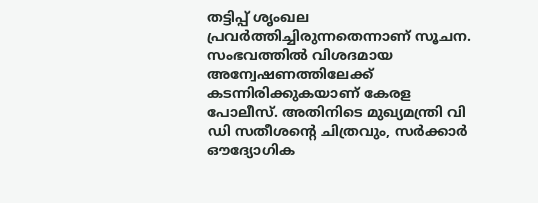തട്ടിപ്പ് ശൃംഖല പ്രവർത്തിച്ചിരുന്നതെന്നാണ് സൂചന. സംഭവത്തിൽ വിശദമായ അന്വേഷണത്തിലേക്ക് കടന്നിരിക്കുകയാണ് കേരള പോലീസ്. അതിനിടെ മുഖ്യമന്ത്രി വി ഡി സതീശന്റെ ചിത്രവും, സർക്കാർ ഔദ്യോഗിക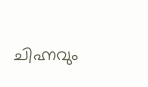ചിഹ്നവും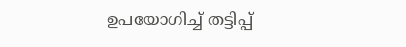ഉപയോഗിച്ച് തട്ടിപ്പ്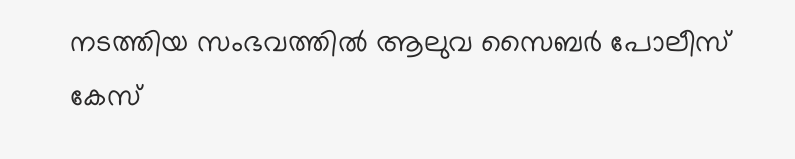നടത്തിയ സംഭവത്തിൽ ആലുവ സൈബർ പോലീസ് കേസ്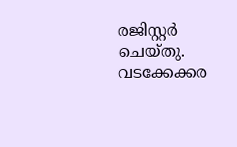രജിസ്റ്റർ ചെയ്തു. വടക്കേക്കര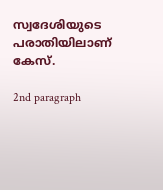സ്വദേശിയുടെ പരാതിയിലാണ് കേസ്.

2nd paragraph